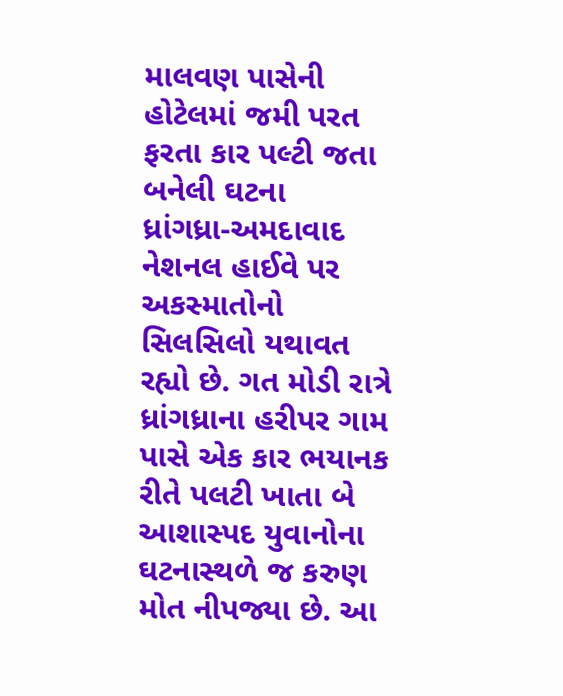માલવણ પાસેની હોટેલમાં જમી પરત ફરતા કાર પલ્ટી જતા બનેલી ઘટના
ધ્રાંગધ્રા-અમદાવાદ નેશનલ હાઈવે પર અકસ્માતોનો સિલસિલો યથાવત રહ્યો છે. ગત મોડી રાત્રે ધ્રાંગધ્રાના હરીપર ગામ પાસે એક કાર ભયાનક રીતે પલટી ખાતા બે આશાસ્પદ યુવાનોના ઘટનાસ્થળે જ કરુણ મોત નીપજ્યા છે. આ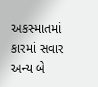અકસ્માતમાં કારમાં સવાર અન્ય બે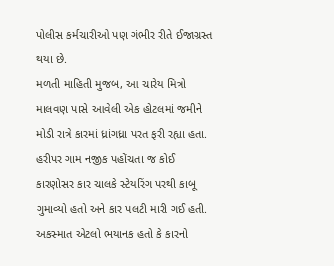પોલીસ કર્મચારીઓ પણ ગંભીર રીતે ઈજાગ્રસ્ત થયા છે.
મળતી માહિતી મુજબ, આ ચારેય મિત્રો માલવણ પાસે આવેલી એક હોટલમાં જમીને મોડી રાત્રે કારમાં ધ્રાંગધ્રા પરત ફરી રહ્યા હતા. હરીપર ગામ નજીક પહોંચતા જ કોઈ કારણોસર કાર ચાલકે સ્ટેયરિંગ પરથી કાબૂ ગુમાવ્યો હતો અને કાર પલટી મારી ગઈ હતી. અકસ્માત એટલો ભયાનક હતો કે કારનો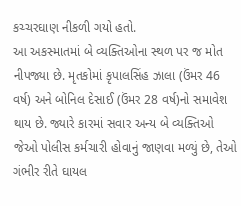કચ્ચરઘાણ નીકળી ગયો હતો.
આ અકસ્માતમાં બે વ્યક્તિઓના સ્થળ પર જ મોત નીપજ્યા છે. મૃતકોમાં કૃપાલસિંહ ઝાલા (ઉંમર 46 વર્ષ) અને બોનિલ દેસાઈ (ઉંમર 28 વર્ષ)નો સમાવેશ થાય છે. જ્યારે કારમાં સવાર અન્ય બે વ્યક્તિઓ જેઓ પોલીસ કર્મચારી હોવાનું જાણવા મળ્યું છે, તેઓ ગંભીર રીતે ઘાયલ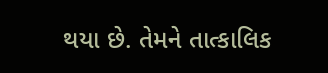થયા છે. તેમને તાત્કાલિક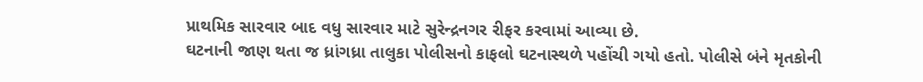પ્રાથમિક સારવાર બાદ વધુ સારવાર માટે સુરેન્દ્રનગર રીફર કરવામાં આવ્યા છે.
ઘટનાની જાણ થતા જ ધ્રાંગધ્રા તાલુકા પોલીસનો કાફલો ઘટનાસ્થળે પહોંચી ગયો હતો. પોલીસે બંને મૃતકોની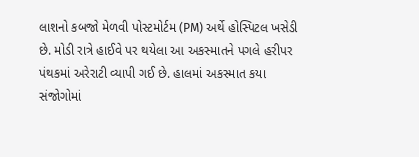લાશનો કબજો મેળવી પોસ્ટમોર્ટમ (PM) અર્થે હોસ્પિટલ ખસેડી છે. મોડી રાત્રે હાઈવે પર થયેલા આ અકસ્માતને પગલે હરીપર પંથકમાં અરેરાટી વ્યાપી ગઈ છે. હાલમાં અકસ્માત કયા સંજોગોમાં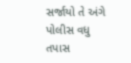સર્જાયો તે અંગે પોલીસ વધુ તપાસ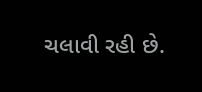ચલાવી રહી છે.